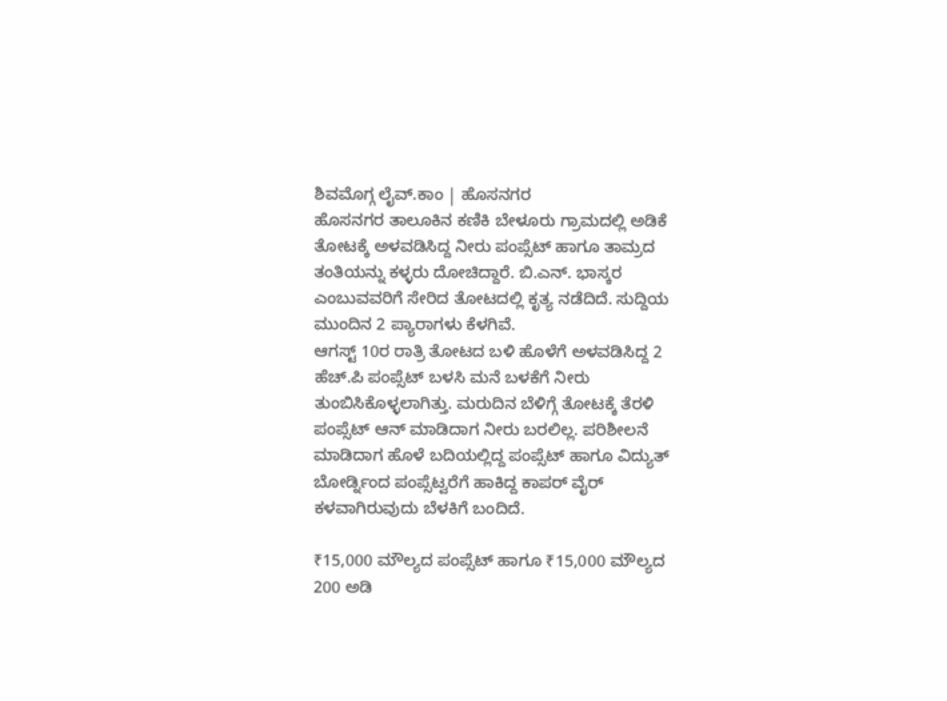ಶಿವಮೊಗ್ಗ ಲೈವ್.ಕಾಂ | ಹೊಸನಗರ
ಹೊಸನಗರ ತಾಲೂಕಿನ ಕಣಿಕಿ ಬೇಳೂರು ಗ್ರಾಮದಲ್ಲಿ ಅಡಿಕೆ ತೋಟಕ್ಕೆ ಅಳವಡಿಸಿದ್ದ ನೀರು ಪಂಪ್ಸೆಟ್ ಹಾಗೂ ತಾಮ್ರದ ತಂತಿಯನ್ನು ಕಳ್ಳರು ದೋಚಿದ್ದಾರೆ. ಬಿ.ಎನ್. ಭಾಸ್ಕರ ಎಂಬುವವರಿಗೆ ಸೇರಿದ ತೋಟದಲ್ಲಿ ಕೃತ್ಯ ನಡೆದಿದೆ. ಸುದ್ದಿಯ ಮುಂದಿನ 2 ಪ್ಯಾರಾಗಳು ಕೆಳಗಿವೆ.
ಆಗಸ್ಟ್ 10ರ ರಾತ್ರಿ ತೋಟದ ಬಳಿ ಹೊಳೆಗೆ ಅಳವಡಿಸಿದ್ದ 2 ಹೆಚ್.ಪಿ ಪಂಪ್ಸೆಟ್ ಬಳಸಿ ಮನೆ ಬಳಕೆಗೆ ನೀರು ತುಂಬಿಸಿಕೊಳ್ಳಲಾಗಿತ್ತು. ಮರುದಿನ ಬೆಳಿಗ್ಗೆ ತೋಟಕ್ಕೆ ತೆರಳಿ ಪಂಪ್ಸೆಟ್ ಆನ್ ಮಾಡಿದಾಗ ನೀರು ಬರಲಿಲ್ಲ. ಪರಿಶೀಲನೆ ಮಾಡಿದಾಗ ಹೊಳೆ ಬದಿಯಲ್ಲಿದ್ದ ಪಂಪ್ಸೆಟ್ ಹಾಗೂ ವಿದ್ಯುತ್ ಬೋರ್ಡ್ನಿಂದ ಪಂಪ್ಸೆಟ್ವರೆಗೆ ಹಾಕಿದ್ದ ಕಾಪರ್ ವೈರ್ ಕಳವಾಗಿರುವುದು ಬೆಳಕಿಗೆ ಬಂದಿದೆ.

₹15,000 ಮೌಲ್ಯದ ಪಂಪ್ಸೆಟ್ ಹಾಗೂ ₹15,000 ಮೌಲ್ಯದ 200 ಅಡಿ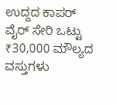ಉದ್ದದ ಕಾಪರ್ ವೈರ್ ಸೇರಿ ಒಟ್ಟು ₹30,000 ಮೌಲ್ಯದ ವಸ್ತುಗಳು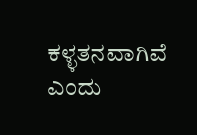ಕಳ್ಳತನವಾಗಿವೆ ಎಂದು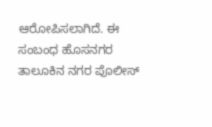ಆರೋಪಿಸಲಾಗಿದೆ. ಈ ಸಂಬಂಧ ಹೊಸನಗರ ತಾಲೂಕಿನ ನಗರ ಪೊಲೀಸ್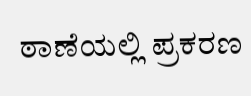ಠಾಣೆಯಲ್ಲಿ ಪ್ರಕರಣ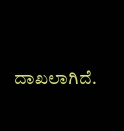ದಾಖಲಾಗಿದೆ.